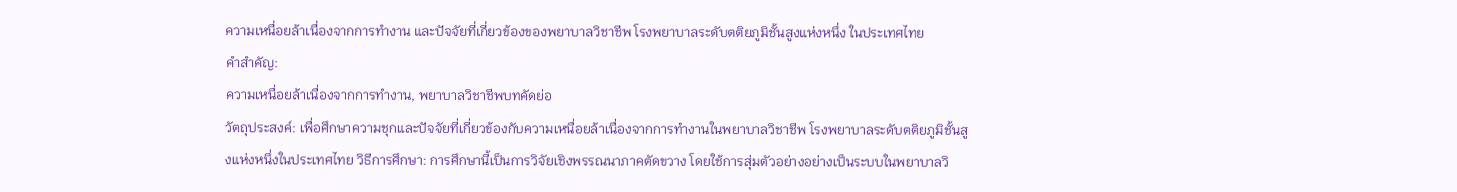ความเหนื่อยล้าเนื่องจากการทำงาน และปัจจัยที่เกี่ยวข้องของพยาบาลวิชาชีพ โรงพยาบาลระดับตติยภูมิชั้นสูงแห่งหนึ่ง ในประเทศไทย
คำสำคัญ:
ความเหนื่อยล้าเนื่องจากการทำงาน, พยาบาลวิชาชีพบทคัดย่อ
วัตถุประสงค์: เพื่อศึกษาความชุกและปัจจัยที่เกี่ยวข้องกับความเหนื่อยล้าเนื่องจากการทำงานในพยาบาลวิชาชีพ โรงพยาบาลระดับตติยภูมิชั้นสูงแห่งหนึ่งในประเทศไทย วิธีการศึกษา: การศึกษานี้เป็นการวิจัยเชิงพรรณนาภาคตัดขวาง โดยใช้การสุ่มตัวอย่างอย่างเป็นระบบในพยาบาลวิ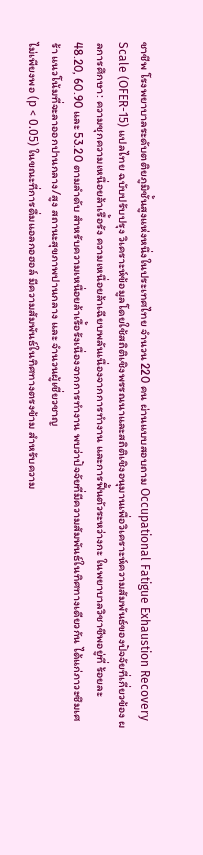ชาชีพ โรงพยาบาลระดับตติยภูมิชั้นสูงแห่งหนึ่งในประเทศไทย จำนวน 220 คน ผ่านแบบสอบถาม Occupational Fatigue Exhaustion Recovery Scale (OFER-15) แปลไทย ฉบับปรับปรุง วิเคราะห์ข้อมูลโดยใช้สถิติเชิงพรรณนาและสถิติเชิงอนุมานเพื่อวิเคราะห์ความสัมพันธ์ของปัจจัยที่เกี่ยวข้อง ผลการศึกษา: ความชุกความเหนื่อยล้าเรื้อรัง ความเหนื่อยล้าเฉียบพลันเนื่องจากการทำงาน และการฟื้นตัวระหว่างกะ ในพยาบาลวิชาชีพอยู่ที่ ร้อยละ 48.20, 60.90 และ 53.20 ตามลำดับ สำหรับความเหนื่อยล้าเรื้อรังเนื่องจากการทำงาน พบว่าปัจจัยที่มีความสัมพันธ์ในทิศทางเดียวกัน ได้แก่ภาวะซึมเศร้า แนวโน้มที่จะลาออกปานกลาง/สูง สถานะสุขภาพปานกลาง และ จำนวนผู้เชี่ยวชาญ
ไม่เพียงพอ (p < 0.05) ในขณะที่การดื่มแอลกอฮอล์ มีความสัมพันธ์ในทิศทางตรงข้าม สำหรับความ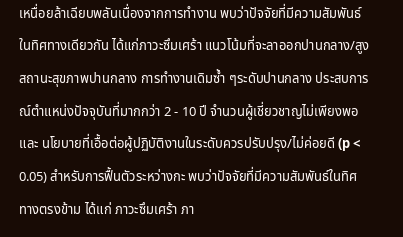เหนื่อยล้าเฉียบพลันเนื่องจากการทำงาน พบว่าปัจจัยที่มีความสัมพันธ์ในทิศทางเดียวกัน ได้แก่ภาวะซึมเศร้า แนวโน้มที่จะลาออกปานกลาง/สูง สถานะสุขภาพปานกลาง การทำงานเดิมซ้ำ ๆระดับปานกลาง ประสบการณ์ตำแหน่งปัจจุบันที่มากกว่า 2 - 10 ปี จำนวนผู้เชี่ยวชาญไม่เพียงพอ และ นโยบายที่เอื้อต่อผู้ปฏิบัติงานในระดับควรปรับปรุง/ไม่ค่อยดี (p < 0.05) สำหรับการฟื้นตัวระหว่างกะ พบว่าปัจจัยที่มีความสัมพันธ์ในทิศทางตรงข้าม ได้แก่ ภาวะซึมเศร้า ภา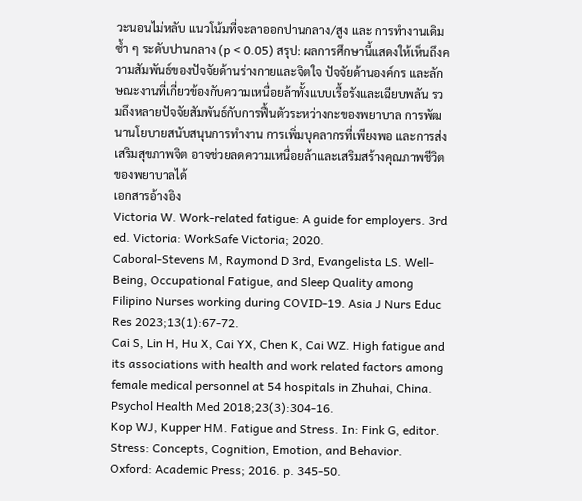วะนอนไม่หลับ แนวโน้มที่จะลาออกปานกลาง/สูง และ การทำงานเดิมซ้ำ ๆ ระดับปานกลาง (p < 0.05) สรุป: ผลการศึกษานี้แสดงให้เห็นถึงความสัมพันธ์ของปัจจัยด้านร่างกายและจิตใจ ปัจจัยด้านองค์กร และลักษณะงานที่เกี่ยวข้องกับความเหนื่อยล้าทั้งแบบเรื้อรังและเฉียบพลัน รวมถึงหลายปัจจัยสัมพันธ์กับการฟื้นตัวระหว่างกะของพยาบาล การพัฒนานโยบายสนับสนุนการทำงาน การเพิ่มบุคลากรที่เพียงพอ และการส่งเสริมสุขภาพจิต อาจช่วยลดความเหนื่อยล้าและเสริมสร้างคุณภาพชีวิตของพยาบาลได้
เอกสารอ้างอิง
Victoria W. Work-related fatigue: A guide for employers. 3rd ed. Victoria: WorkSafe Victoria; 2020.
Caboral-Stevens M, Raymond D 3rd, Evangelista LS. Well-Being, Occupational Fatigue, and Sleep Quality among Filipino Nurses working during COVID-19. Asia J Nurs Educ Res 2023;13(1):67-72.
Cai S, Lin H, Hu X, Cai YX, Chen K, Cai WZ. High fatigue and its associations with health and work related factors among female medical personnel at 54 hospitals in Zhuhai, China. Psychol Health Med 2018;23(3):304-16.
Kop WJ, Kupper HM. Fatigue and Stress. In: Fink G, editor. Stress: Concepts, Cognition, Emotion, and Behavior. Oxford: Academic Press; 2016. p. 345-50.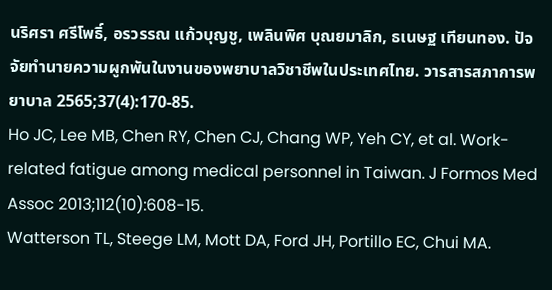นริศรา ศรีโพธิ์, อรวรรณ แก้วบุญชู, เพลินพิศ บุณยมาลิก, ธเนษฐ เทียนทอง. ปัจจัยทำนายความผูกพันในงานของพยาบาลวิชาชีพในประเทศไทย. วารสารสภาการพยาบาล 2565;37(4):170-85.
Ho JC, Lee MB, Chen RY, Chen CJ, Chang WP, Yeh CY, et al. Work-related fatigue among medical personnel in Taiwan. J Formos Med Assoc 2013;112(10):608-15.
Watterson TL, Steege LM, Mott DA, Ford JH, Portillo EC, Chui MA.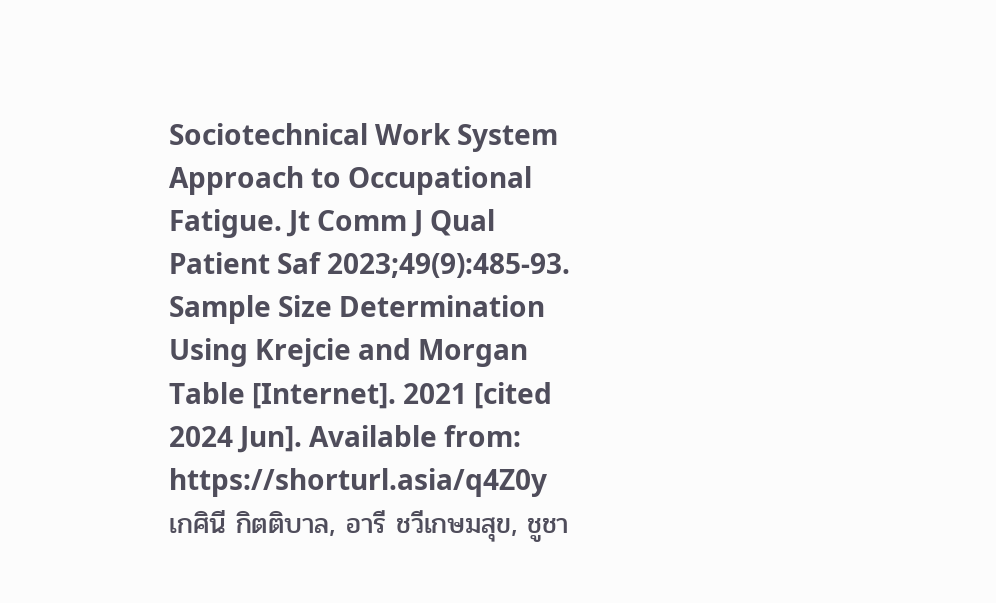Sociotechnical Work System Approach to Occupational Fatigue. Jt Comm J Qual Patient Saf 2023;49(9):485-93.
Sample Size Determination Using Krejcie and Morgan Table [Internet]. 2021 [cited 2024 Jun]. Available from: https://shorturl.asia/q4Z0y
เกศินี กิตติบาล, อารี ชวีเกษมสุข, ชูชา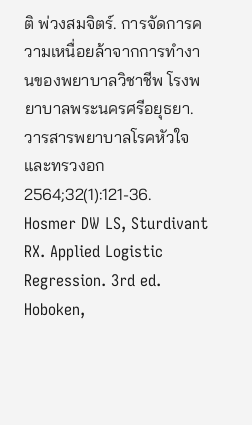ติ พ่วงสมจิตร์. การจัดการความเหนื่อยล้าจากการทำงานของพยาบาลวิชาชีพ โรงพยาบาลพระนครศรีอยุธยา. วารสารพยาบาลโรคหัวใจและทรวงอก 2564;32(1):121-36.
Hosmer DW LS, Sturdivant RX. Applied Logistic Regression. 3rd ed. Hoboken,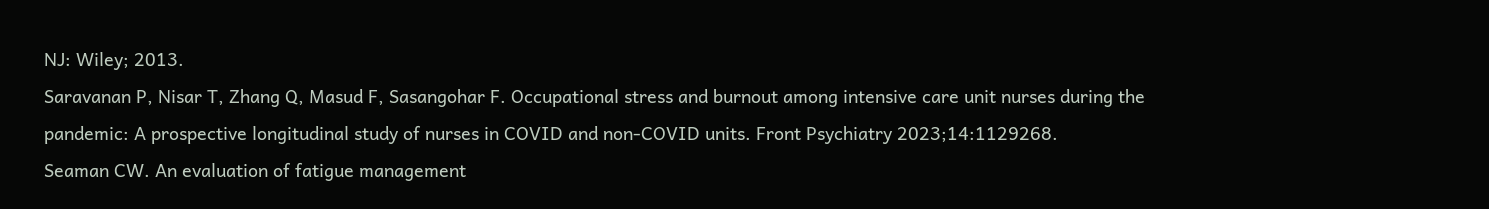NJ: Wiley; 2013.
Saravanan P, Nisar T, Zhang Q, Masud F, Sasangohar F. Occupational stress and burnout among intensive care unit nurses during the pandemic: A prospective longitudinal study of nurses in COVID and non-COVID units. Front Psychiatry 2023;14:1129268.
Seaman CW. An evaluation of fatigue management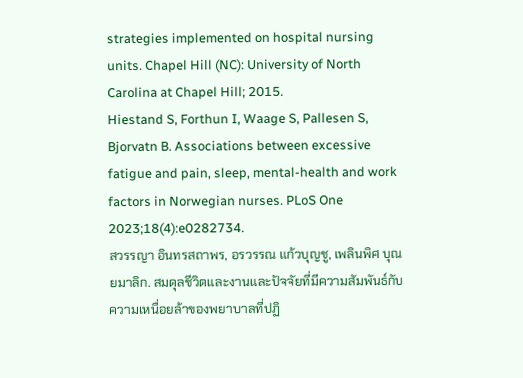strategies implemented on hospital nursing units. Chapel Hill (NC): University of North Carolina at Chapel Hill; 2015.
Hiestand S, Forthun I, Waage S, Pallesen S, Bjorvatn B. Associations between excessive fatigue and pain, sleep, mental-health and work factors in Norwegian nurses. PLoS One 2023;18(4):e0282734.
สวรรญา อินทรสถาพร, อรวรรณ แก้วบุญชู, เพลินพิศ บุณยมาลิก. สมดุลชีวิตและงานและปัจจัยที่มีความสัมพันธ์กับความเหนื่อยล้าของพยาบาลที่ปฏิ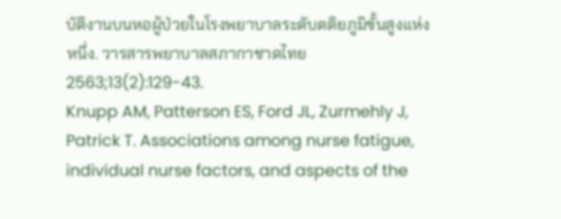บัติงานบนหอผู้ป่วยในโรงพยาบาลระดับตติยภูมิขั้นสูงแห่งหนึ่ง. วารสารพยาบาลสภากาชาดไทย 2563;13(2):129-43.
Knupp AM, Patterson ES, Ford JL, Zurmehly J, Patrick T. Associations among nurse fatigue, individual nurse factors, and aspects of the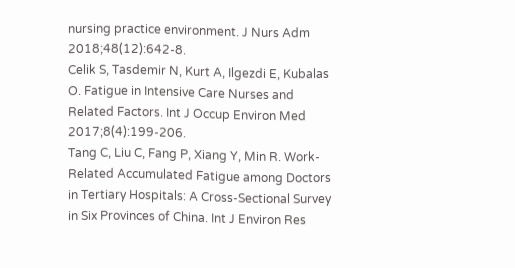nursing practice environment. J Nurs Adm 2018;48(12):642-8.
Celik S, Tasdemir N, Kurt A, Ilgezdi E, Kubalas O. Fatigue in Intensive Care Nurses and Related Factors. Int J Occup Environ Med 2017;8(4):199-206.
Tang C, Liu C, Fang P, Xiang Y, Min R. Work-Related Accumulated Fatigue among Doctors in Tertiary Hospitals: A Cross-Sectional Survey in Six Provinces of China. Int J Environ Res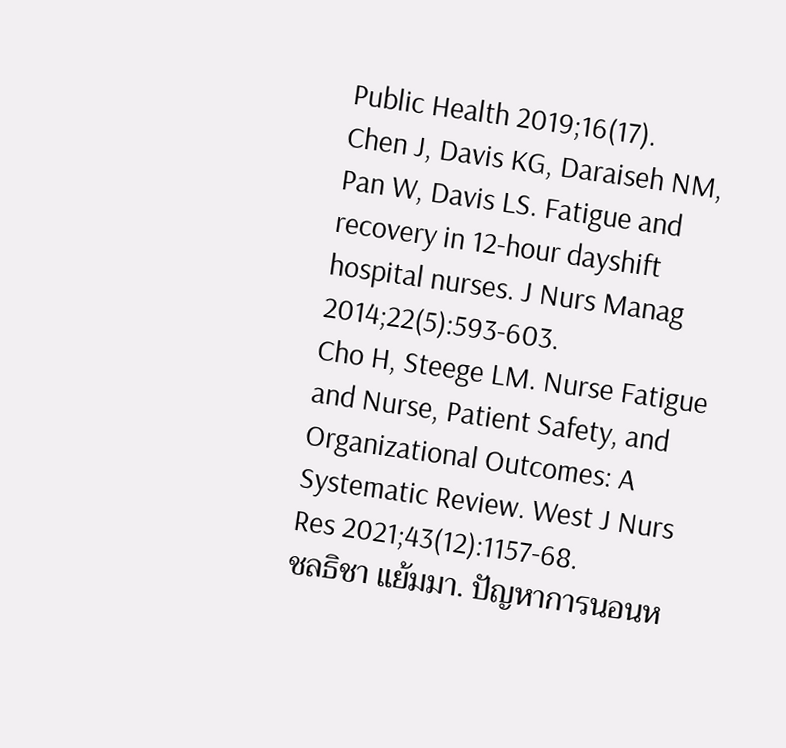Public Health 2019;16(17).
Chen J, Davis KG, Daraiseh NM, Pan W, Davis LS. Fatigue and recovery in 12-hour dayshift hospital nurses. J Nurs Manag 2014;22(5):593-603.
Cho H, Steege LM. Nurse Fatigue and Nurse, Patient Safety, and Organizational Outcomes: A Systematic Review. West J Nurs Res 2021;43(12):1157-68.
ชลธิชา แย้มมา. ปัญหาการนอนห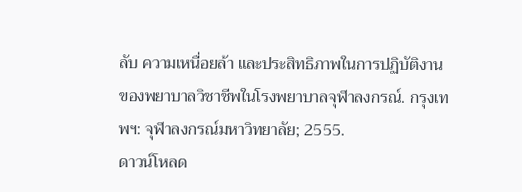ลับ ความเหนื่อยล้า และประสิทธิภาพในการปฏิบัติงานของพยาบาลวิชาชีพในโรงพยาบาลจุฬาลงกรณ์. กรุงเทพฯ: จุฬาลงกรณ์มหาวิทยาลัย; 2555.
ดาวน์โหลด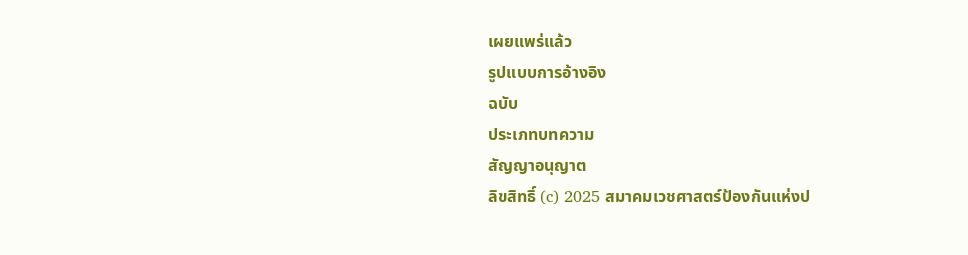เผยแพร่แล้ว
รูปแบบการอ้างอิง
ฉบับ
ประเภทบทความ
สัญญาอนุญาต
ลิขสิทธิ์ (c) 2025 สมาคมเวชศาสตร์ป้องกันแห่งป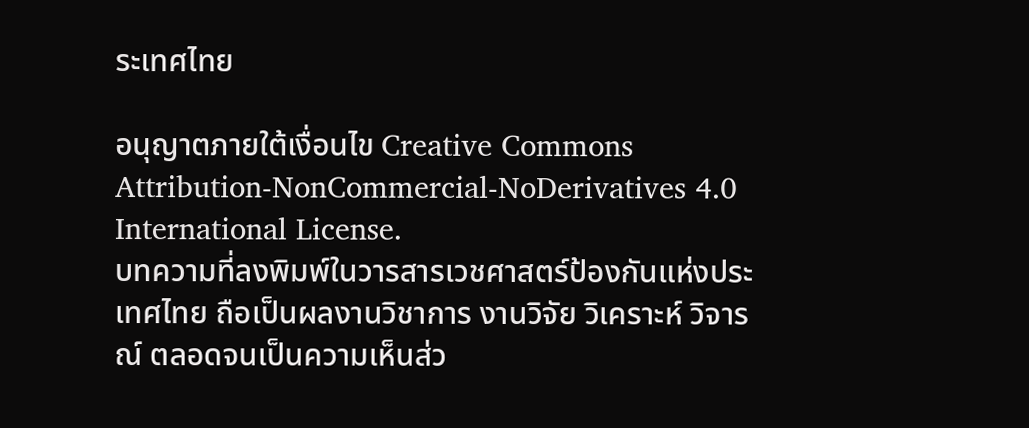ระเทศไทย

อนุญาตภายใต้เงื่อนไข Creative Commons Attribution-NonCommercial-NoDerivatives 4.0 International License.
บทความที่ลงพิมพ์ในวารสารเวชศาสตร์ป้องกันแห่งประเทศไทย ถือเป็นผลงานวิชาการ งานวิจัย วิเคราะห์ วิจารณ์ ตลอดจนเป็นความเห็นส่ว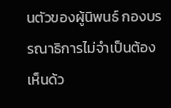นตัวของผู้นิพนธ์ กองบรรณาธิการไม่จำเป็นต้องเห็นด้ว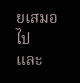ยเสมอไป และ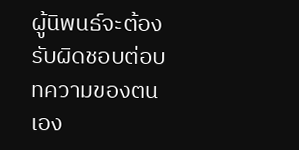ผู้นิพนธ์จะต้องรับผิดชอบต่อบทความของตนเอง